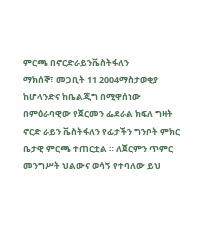ምርጫ በኖርድራይንቬስትፋለን
ማክሰኞ፣ መጋቢት 11 2004ማስታወቂያ
ከሆላንድና ከቤልጂግ በሚዋሰነው በምዕራባዊው የጀርመን ፌደራል ክፍለ ግዛት ኖርድ ራይን ቬስትፋለን የፊታችን ግንቦት ምክር ቤታዊ ምርጫ ተጠርቷል ። ለጀርምን ጥምር መንግሥት ህልውና ወሳኝ የተባለው ይህ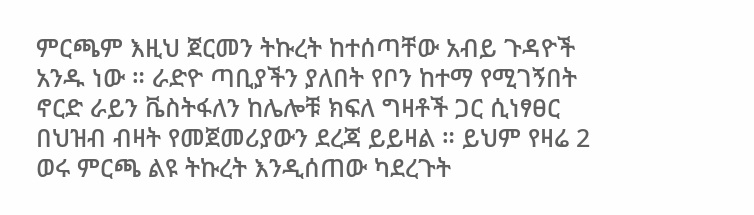ምርጫም እዚህ ጀርመን ትኩረት ከተሰጣቸው አብይ ጉዳዮች አንዱ ነው ። ራድዮ ጣቢያችን ያለበት የቦን ከተማ የሚገኝበት ኖርድ ራይን ቬስትፋለን ከሌሎቹ ክፍለ ግዛቶች ጋር ሲነፃፀር በህዝብ ብዛት የመጀመሪያውን ደረጃ ይይዛል ። ይህም የዛሬ 2 ወሩ ምርጫ ልዩ ትኩረት እንዲሰጠው ካደረጉት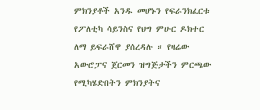ምክንያቶች አንዱ መሆኑን የፍራንክፈርቱ የፖለቲካ ሳይንስና የህግ ምሁር ዶክተር ለማ ይፍራሸዋ ያሰረዳሉ ። የዛሬው አውሮፓና ጀርመን ዝግጅታችን ምርጫው የሚካሄድበትን ምክንያትና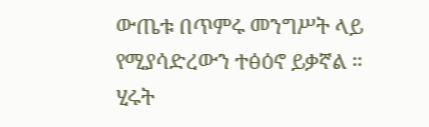ውጤቱ በጥምሩ መንግሥት ላይ የሚያሳድረውን ተፅዕኖ ይቃኛል ።
ሂሩት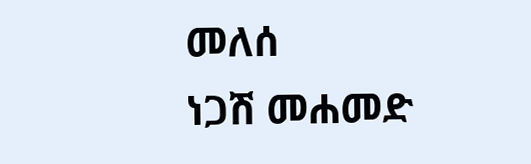መለሰ
ነጋሽ መሐመድ